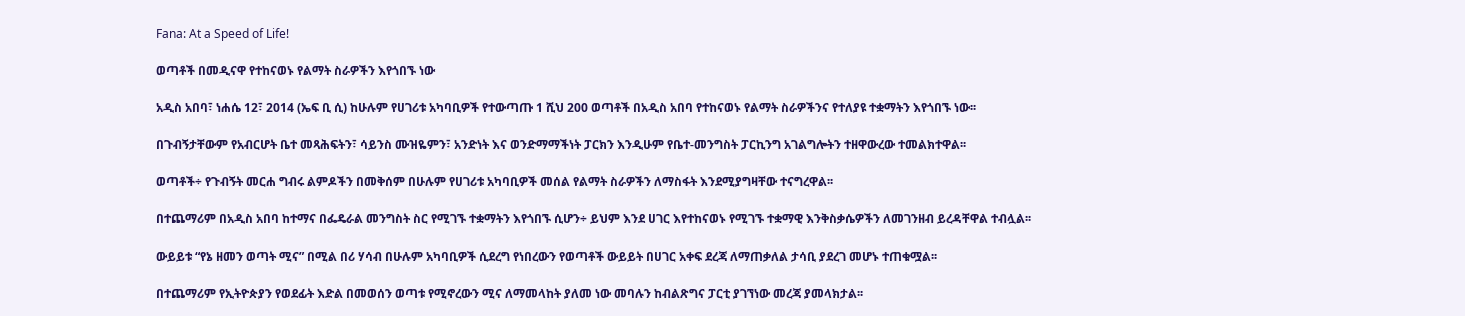Fana: At a Speed of Life!

ወጣቶች በመዲናዋ የተከናወኑ የልማት ስራዎችን እየጎበኙ ነው

አዲስ አበባ፣ ነሐሴ 12፣ 2014 (ኤፍ ቢ ሲ) ከሁሉም የሀገሪቱ አካባቢዎች የተውጣጡ 1 ሺህ 200 ወጣቶች በአዲስ አበባ የተከናወኑ የልማት ስራዎችንና የተለያዩ ተቋማትን እየጎበኙ ነው፡፡

በጉብኝታቸውም የአብርሆት ቤተ መጻሕፍትን፣ ሳይንስ ሙዝዬምን፣ አንድነት እና ወንድማማችነት ፓርክን እንዲሁም የቤተ-መንግስት ፓርኪንግ አገልግሎትን ተዘዋውረው ተመልክተዋል፡፡

ወጣቶች÷ የጉብኝት መርሐ ግብሩ ልምዶችን በመቅሰም በሁሉም የሀገሪቱ አካባቢዎች መሰል የልማት ስራዎችን ለማስፋት እንደሚያግዛቸው ተናግረዋል፡፡

በተጨማሪም በአዲስ አበባ ከተማና በፌዴራል መንግስት ስር የሚገኙ ተቋማትን እየጎበኙ ሲሆን÷ ይህም እንደ ሀገር እየተከናወኑ የሚገኙ ተቋማዊ እንቅስቃሴዎችን ለመገንዘብ ይረዳቸዋል ተብሏል፡፡

ውይይቱ “የኔ ዘመን ወጣት ሚና” በሚል በሪ ሃሳብ በሁሉም አካባቢዎች ሲደረግ የነበረውን የወጣቶች ውይይት በሀገር አቀፍ ደረጃ ለማጠቃለል ታሳቢ ያደረገ መሆኑ ተጠቁሟል፡፡

በተጨማሪም የኢትዮጵያን የወደፊት እድል በመወሰን ወጣቱ የሚኖረውን ሚና ለማመላከት ያለመ ነው መባሉን ከብልጽግና ፓርቲ ያገኘነው መረጃ ያመላክታል፡፡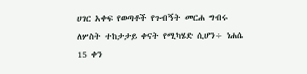ሀገር አቀፍ የወጣቶች የጉብኝት መርሐ ግብሩ ለሦስት ተከታታይ ቀናት የሚካሄድ ሲሆን÷ ነሐሴ 15 ቀን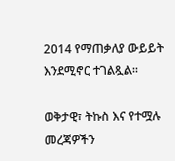2014 የማጠቃለያ ውይይት እንደሚኖር ተገልጿል፡፡

ወቅታዊ፣ ትኩስ እና የተሟሉ መረጃዎችን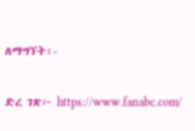ለማግኘት፡-

ድረ ገጽ፦ https://www.fanabc.com/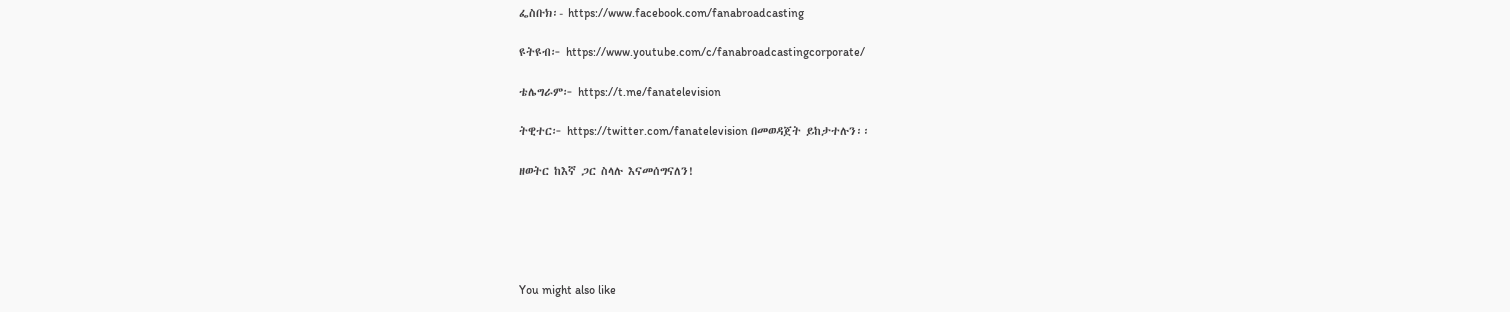ፌስቡክ፡- https://www.facebook.com/fanabroadcasting

ዩትዩብ፦ https://www.youtube.com/c/fanabroadcastingcorporate/

ቴሌግራም፦ https://t.me/fanatelevision

ትዊተር፦ https://twitter.com/fanatelevision በመወዳጀት ይከታተሉን፡፡

ዘወትር ከእኛ ጋር ስላሉ እናመሰግናለን!





You might also like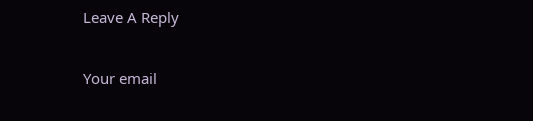Leave A Reply

Your email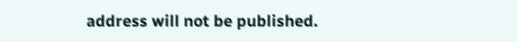address will not be published.